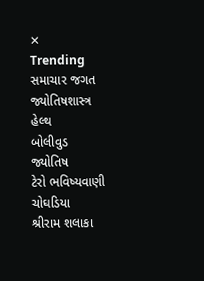✕
Trending
સમાચાર જગત
જ્યોતિષશાસ્ત્ર
હેલ્થ
બોલીવુડ
જ્યોતિષ
ટેરો ભવિષ્યવાણી
ચોઘડિયા
શ્રીરામ શલાકા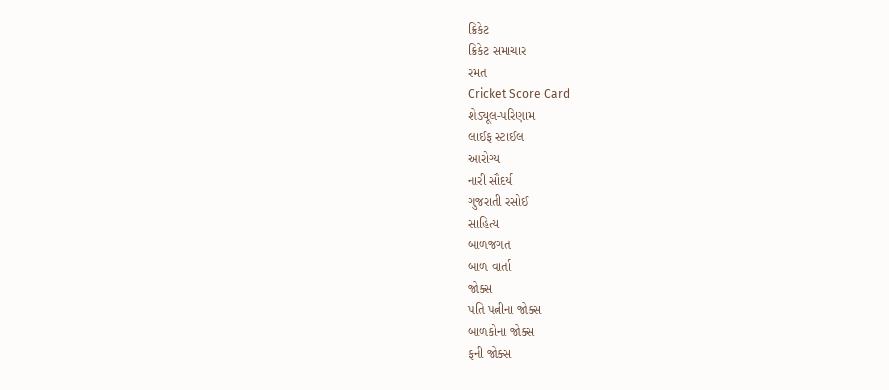ક્રિકેટ
ક્રિકેટ સમાચાર
રમત
Cricket Score Card
શેડ્યૂલ-પરિણામ
લાઈફ સ્ટાઈલ
આરોગ્ય
નારી સૌદર્ય
ગુજરાતી રસોઈ
સાહિત્ય
બાળજગત
બાળ વાર્તા
જોક્સ
પતિ પત્નીના જોક્સ
બાળકોના જોક્સ
ફની જોક્સ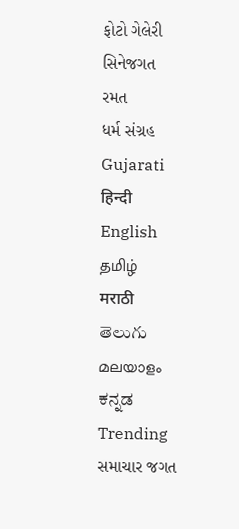ફોટો ગેલેરી
સિનેજગત
રમત
ધર્મ સંગ્રહ
Gujarati
हिन्दी
English
தமிழ்
मराठी
తెలుగు
മലയാളം
ಕನ್ನಡ
Trending
સમાચાર જગત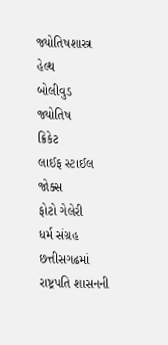જ્યોતિષશાસ્ત્ર
હેલ્થ
બોલીવુડ
જ્યોતિષ
ક્રિકેટ
લાઈફ સ્ટાઈલ
જોક્સ
ફોટો ગેલેરી
ધર્મ સંગ્રહ
છત્તીસગઢમાં રાષ્ટ્રપતિ શાસનની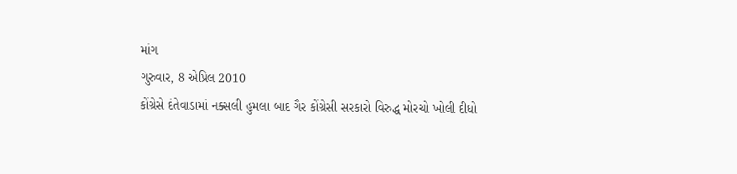માંગ
ગુરુવાર, 8 એપ્રિલ 2010
કોંગ્રેસે દંતેવાડામાં નક્સલી હુમલા બાદ ગૈર કોંગ્રેસી સરકારો વિરુદ્ધ મોરચો ખોલી દીધો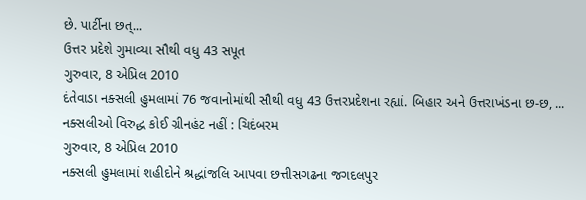છે. પાર્ટીના છત્...
ઉત્તર પ્રદેશે ગુમાવ્યા સૌથી વધુ 43 સપૂત
ગુરુવાર, 8 એપ્રિલ 2010
દંતેવાડા નક્સલી હુમલામાં 76 જવાનોમાંથી સૌથી વધુ 43 ઉત્તરપ્રદેશના રહ્યાં. બિહાર અને ઉત્તરાખંડના છ-છ, ...
નક્સલીઓ વિરુદ્ધ કોઈ ગ્રીનહંટ નહીં : ચિદંબરમ
ગુરુવાર, 8 એપ્રિલ 2010
નક્સલી હુમલામાં શહીદોને શ્રદ્ધાંજલિ આપવા છત્તીસગઢના જગદલપુર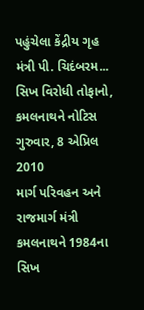પહુંચેલા કેંદ્રીય ગૃહ મંત્રી પી. ચિદંબરમ...
સિખ વિરોધી તોફાનો, કમલનાથને નોટિસ
ગુરુવાર, 8 એપ્રિલ 2010
માર્ગ પરિવહન અને રાજમાર્ગ મંત્રી કમલનાથને 1984ના સિખ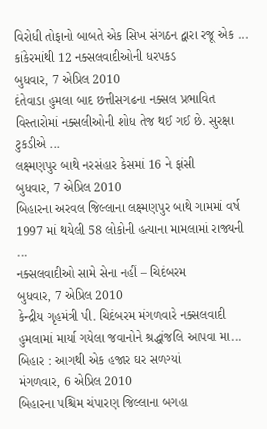વિરોધી તોફાનો બાબતે એક સિખ સંગઠન દ્વારા રજૂ એક ...
કાંકેરમાંથી 12 નક્સલવાદીઓની ધરપકડ
બુધવાર, 7 એપ્રિલ 2010
દંતેવાડા હુમલા બાદ છત્તીસગઢના નક્સલ પ્રભાવિત વિસ્તારોમાં નક્સલીઓની શોધ તેજ થઈ ગઈ છે. સુરક્ષા ટુકડીએ ...
લક્ષ્મણપુર બાથે નરસંહાર કેસમાં 16 ને ફાંસી
બુધવાર, 7 એપ્રિલ 2010
બિહારના અરવલ જિલ્લાના લક્ષ્મણપુર બાથે ગામમાં વર્ષ 1997 માં થયેલી 58 લોકોની હત્યાના મામલામાં રાજ્યની ...
નક્સલવાદીઓ સામે સેના નહીં – ચિદંબરમ
બુધવાર, 7 એપ્રિલ 2010
કેન્દ્રીય ગૃહમંત્રી પી. ચિદંબરમ મંગળવારે નક્સલવાદી હુમલામાં માર્યા ગયેલા જવાનોને શ્રદ્ધાંજલિ આપવા મા...
બિહાર : આગથી એક હજાર ઘર સળગ્યાં
મંગળવાર, 6 એપ્રિલ 2010
બિહારના પશ્ચિમ ચંપારણ જિલ્લાના બગહા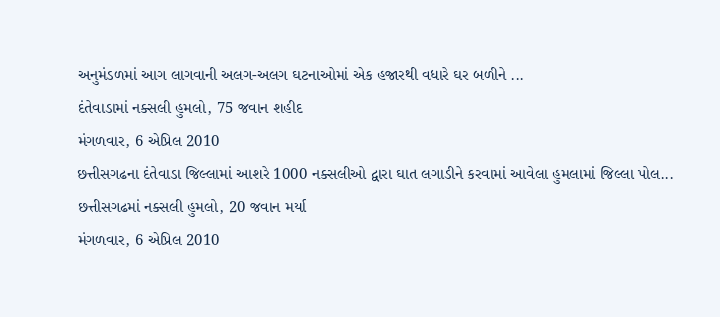અનુમંડળમાં આગ લાગવાની અલગ-અલગ ઘટનાઓમાં એક હજારથી વધારે ઘર બળીને ...
દંતેવાડામાં નક્સલી હુમલો, 75 જવાન શહીદ
મંગળવાર, 6 એપ્રિલ 2010
છત્તીસગઢના દંતેવાડા જિલ્લામાં આશરે 1000 નક્સલીઓ દ્વારા ઘાત લગાડીને કરવામાં આવેલા હુમલામાં જિલ્લા પોલ...
છત્તીસગઢમાં નક્સલી હુમલો, 20 જવાન મર્યા
મંગળવાર, 6 એપ્રિલ 2010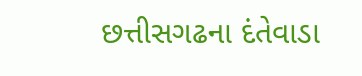છત્તીસગઢના દંતેવાડા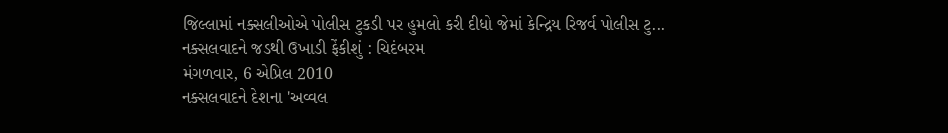જિલ્લામાં નક્સલીઓએ પોલીસ ટુકડી પર હુમલો કરી દીધો જેમાં કેન્દ્રિય રિજર્વ પોલીસ ટુ...
નક્સલવાદને જડથી ઉખાડી ફેંકીશું : ચિદંબરમ
મંગળવાર, 6 એપ્રિલ 2010
નક્સલવાદને દેશના 'અવ્વલ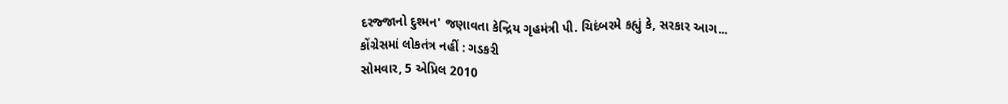દરજ્જાનો દુશ્મન' જણાવતા કેન્દ્રિય ગૃહમંત્રી પી. ચિદંબરમે કહ્યું કે, સરકાર આગ...
કોંગ્રેસમાં લોકતંત્ર નહીં : ગડકરી
સોમવાર, 5 એપ્રિલ 2010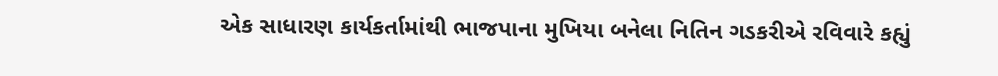એક સાધારણ કાર્યકર્તામાંથી ભાજપાના મુખિયા બનેલા નિતિન ગડકરીએ રવિવારે કહ્યું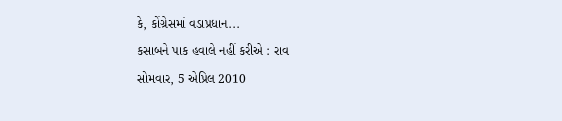કે, કોંગ્રેસમાં વડાપ્રધાન...
કસાબને પાક હવાલે નહીં કરીએ : રાવ
સોમવાર, 5 એપ્રિલ 2010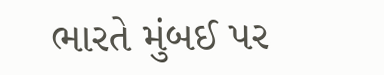ભારતે મુંબઈ પર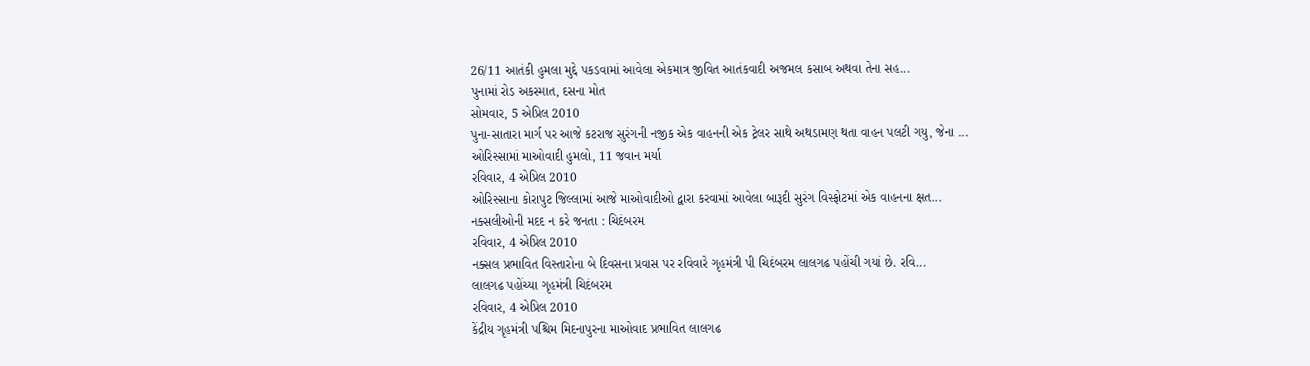26/11 આતંકી હુમલા મુદ્દે પકડવામાં આવેલા એકમાત્ર જીવિત આતંકવાદી અજમલ કસાબ અથવા તેના સહ...
પુનામાં રોડ અકસ્માત, દસના મોત
સોમવાર, 5 એપ્રિલ 2010
પુના-સાતારા માર્ગ પર આજે કટરાજ સુરંગની નજીક એક વાહનની એક ટ્રેલર સાથે અથડામણ થતા વાહન પલટી ગયુ, જેના ...
ઓરિસ્સામાં માઓવાદી હુમલો, 11 જવાન મર્યા
રવિવાર, 4 એપ્રિલ 2010
ઓરિસ્સાના કોરાપુટ જિલ્લામાં આજે માઓવાદીઓ દ્વારા કરવામાં આવેલા બારૂદી સુરંગ વિસ્ફોટમાં એક વાહનના ક્ષત...
નક્સલીઓની મદદ ન કરે જનતા : ચિદંબરમ
રવિવાર, 4 એપ્રિલ 2010
નક્સલ પ્રભાવિત વિસ્તારોના બે દિવસના પ્રવાસ પર રવિવારે ગૃહમંત્રી પી ચિદંબરમ લાલગઢ પહોંચી ગયાં છે. રવિ...
લાલગઢ પહોંચ્યા ગૃહમંત્રી ચિદંબરમ
રવિવાર, 4 એપ્રિલ 2010
કેંદ્રીય ગૃહમંત્રી પશ્ચિમ મિદનાપુરના માઓવાદ પ્રભાવિત લાલગઢ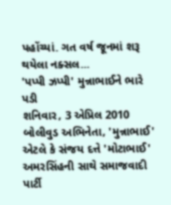પહોંચ્યાં. ગત વર્ષ જૂનમાં શરૂ થયેલા નક્સલ...
'પપ્પી ઝપ્પી' મુન્નાભાઈને ભારે પડી
શનિવાર, 3 એપ્રિલ 2010
બોલીવુડ અભિનેતા, 'મુન્નાભાઈ' એટલે કે સંજય દત્તે 'મોટાભાઈ' અમરસિંહની સાથે સમાજવાદી પાર્ટી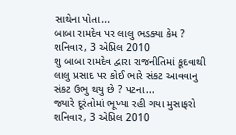સાથેના પોતા...
બાબા રામદેવ પર લાલુ ભડક્યા કેમ ?
શનિવાર, 3 એપ્રિલ 2010
શુ બાબા રામદેવ દ્વારા રાજનીતિમાં કૂદવાથી લાલુ પ્રસાદ પર કોઈ ભારે સંકટ આવવાનુ સંકટ ઉભુ થયુ છે ? પટના...
જ્યારે દૂરંતોમાં ભૂખ્યા રહી ગયા મુસાફરો
શનિવાર, 3 એપ્રિલ 2010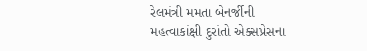રેલમંત્રી મમતા બેનર્જીની મહત્વાકાંક્ષી દુરાંતો એક્સપ્રેસના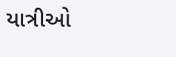યાત્રીઓ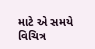માટે એ સમયે વિચિત્ર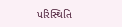પરિસ્થિતિ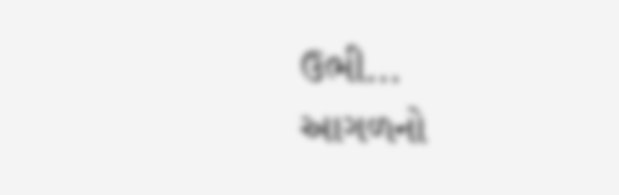ઉભી...
આગળનો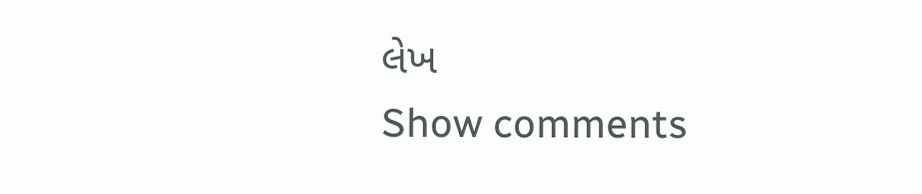લેખ
Show comments